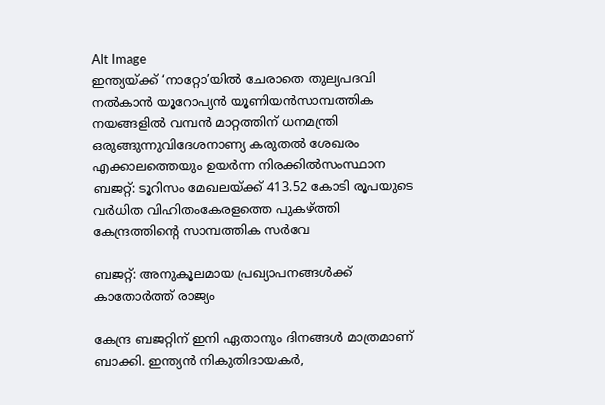Alt Image
ഇന്ത്യയ്ക്ക് ‘നാറ്റോ’യിൽ ചേരാതെ തുല്യപദവി നൽകാൻ യൂറോപ്യൻ യൂണിയൻസാമ്പത്തിക നയങ്ങളില്‍ വമ്പന്‍ മാറ്റത്തിന് ധനമന്ത്രി ഒരുങ്ങുന്നുവിദേശനാണ്യ കരുതല്‍ ശേഖരം എക്കാലത്തെയും ഉയര്‍ന്ന നിരക്കില്‍സംസ്ഥാന ബജറ്റ്: ടൂറിസം മേഖലയ്ക്ക് 413.52 കോടി രൂപയുടെ വര്‍ധിത വിഹിതംകേരളത്തെ പുകഴ്ത്തി കേന്ദ്രത്തിന്റെ സാമ്പത്തിക സർവേ

ബജറ്റ്: അനുകൂലമായ പ്രഖ്യാപനങ്ങള്‍ക്ക് കാതോര്‍ത്ത് രാജ്യം

കേന്ദ്ര ബജറ്റിന് ഇനി ഏതാനും ദിനങ്ങള്‍ മാത്രമാണ് ബാക്കി. ഇന്ത്യന്‍ നികുതിദായകര്‍,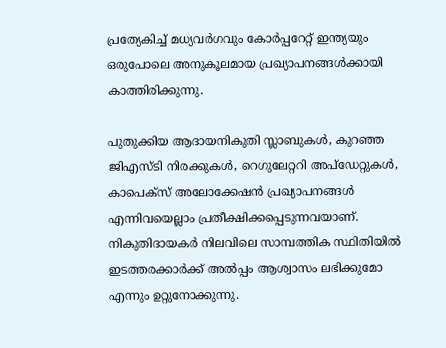പ്രത്യേകിച്ച് മധ്യവര്‍ഗവും കോര്‍പ്പറേറ്റ് ഇന്ത്യയും ഒരുപോലെ അനുകൂലമായ പ്രഖ്യാപനങ്ങള്‍ക്കായി കാത്തിരിക്കുന്നു.

പുതുക്കിയ ആദായനികുതി സ്ലാബുകള്‍, കുറഞ്ഞ ജിഎസ്ടി നിരക്കുകള്‍, റെഗുലേറ്ററി അപ്ഡേറ്റുകള്‍, കാപെക്സ് അലോക്കേഷന്‍ പ്രഖ്യാപനങ്ങള്‍ എന്നിവയെല്ലാം പ്രതീക്ഷിക്കപ്പെടുന്നവയാണ്. നികുതിദായകര്‍ നിലവിലെ സാമ്പത്തിക സ്ഥിതിയില്‍ ഇടത്തരക്കാര്‍ക്ക് അല്‍പ്പം ആശ്വാസം ലഭിക്കുമോ എന്നും ഉറ്റുനോക്കുന്നു.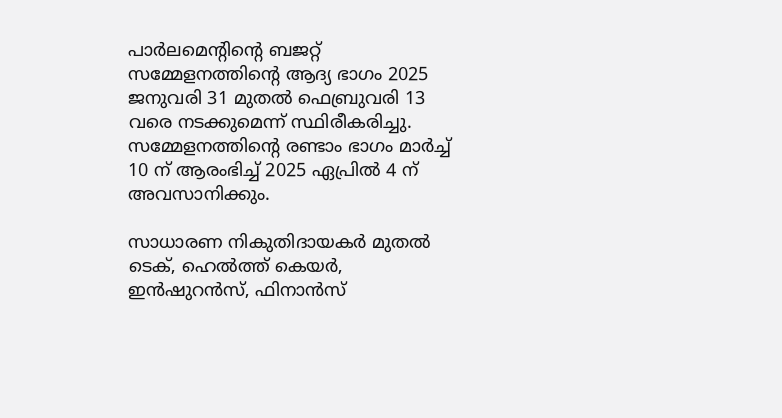പാര്‍ലമെന്റിന്റെ ബജറ്റ് സമ്മേളനത്തിന്റെ ആദ്യ ഭാഗം 2025 ജനുവരി 31 മുതല്‍ ഫെബ്രുവരി 13 വരെ നടക്കുമെന്ന് സ്ഥിരീകരിച്ചു. സമ്മേളനത്തിന്റെ രണ്ടാം ഭാഗം മാര്‍ച്ച് 10 ന് ആരംഭിച്ച് 2025 ഏപ്രില്‍ 4 ന് അവസാനിക്കും.

സാധാരണ നികുതിദായകര്‍ മുതല്‍ ടെക്, ഹെല്‍ത്ത് കെയര്‍, ഇന്‍ഷുറന്‍സ്, ഫിനാന്‍സ്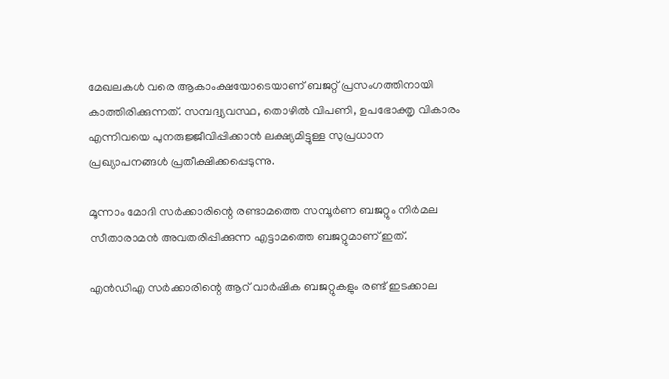മേഖലകള്‍ വരെ ആകാംക്ഷയോടെയാണ് ബജറ്റ് പ്രസംഗത്തിനായി കാത്തിരിക്കുന്നത്. സമ്പദ്വ്യവസ്ഥ, തൊഴില്‍ വിപണി, ഉപഭോക്തൃ വികാരം എന്നിവയെ പുനരുജ്ജീവിപ്പിക്കാന്‍ ലക്ഷ്യമിട്ടുള്ള സുപ്രധാന പ്രഖ്യാപനങ്ങള്‍ പ്രതീക്ഷിക്കപ്പെടുന്നു.

മൂന്നാം മോദി സര്‍ക്കാരിന്റെ രണ്ടാമത്തെ സമ്പൂര്‍ണ ബജറ്റും നിര്‍മല സീതാരാമന്‍ അവതരിപ്പിക്കുന്ന എട്ടാമത്തെ ബജറ്റുമാണ് ഇത്.

എന്‍ഡിഎ സര്‍ക്കാരിന്റെ ആറ് വാര്‍ഷിക ബജറ്റുകളും രണ്ട് ഇടക്കാല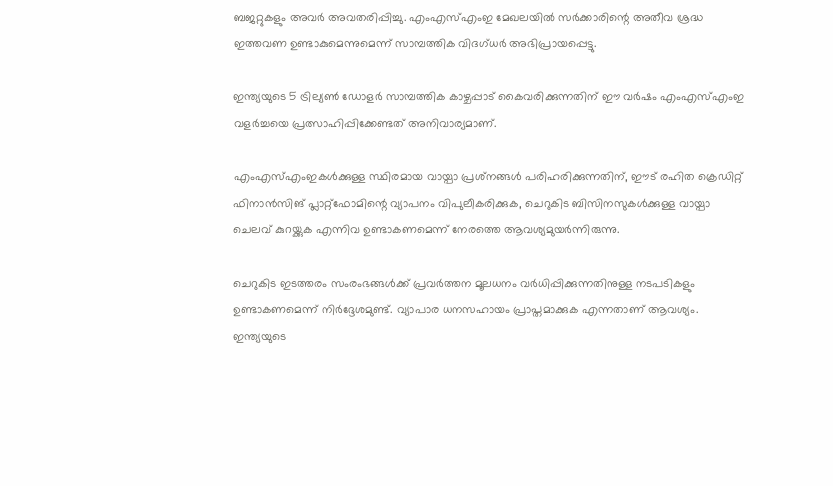ബജറ്റുകളും അവര്‍ അവതരിപ്പിച്ചു. എംഎസ്എംഇ മേഖലയില്‍ സര്‍ക്കാരിന്റെ അതീവ ശ്രദ്ധ ഇത്തവണ ഉണ്ടാകുമെന്നുമെന്ന് സാമ്പത്തിക വിദഗ്ധര്‍ അഭിപ്രായപ്പെട്ടു.

ഇന്ത്യയുടെ 5 ട്രില്യണ്‍ ഡോളര്‍ സാമ്പത്തിക കാഴ്ചപ്പാട് കൈവരിക്കുന്നതിന് ഈ വര്‍ഷം എംഎസ്എംഇ വളര്‍ച്ചയെ പ്രത്സാഹിപ്പിക്കേണ്ടത് അനിവാര്യമാണ്.

എംഎസ്എംഇകള്‍ക്കുള്ള സ്ഥിരമായ വായ്പാ പ്രശ്‌നങ്ങള്‍ പരിഹരിക്കുന്നതിന്, ഈട് രഹിത ക്രെഡിറ്റ് ഫിനാന്‍സിങ് പ്ലാറ്റ്ഫോമിന്റെ വ്യാപനം വിപുലീകരിക്കുക, ചെറുകിട ബിസിനസുകള്‍ക്കുള്ള വായ്പാ ചെലവ് കുറയ്ക്കുക എന്നിവ ഉണ്ടാകണമെന്ന് നേരത്തെ ആവശ്യമുയര്‍ന്നിരുന്നു.

ചെറുകിട ഇടത്തരം സംരംഭങ്ങള്‍ക്ക് പ്രവര്‍ത്തന മൂലധനം വര്‍ധിപ്പിക്കുന്നതിനുള്ള നടപടികളും ഉണ്ടാകണമെന്ന് നിര്‍ദ്ദേശമുണ്ട്. വ്യാപാര ധനസഹായം പ്രാപ്തമാക്കുക എന്നതാണ് ആവശ്യം.
ഇന്ത്യയുടെ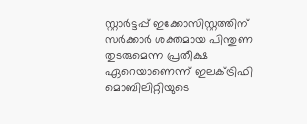സ്റ്റാര്‍ട്ടപ്പ് ഇക്കോസിസ്റ്റത്തിന് സര്‍ക്കാര്‍ ശക്തമായ പിന്തുണ തുടരുമെന്ന പ്രതീക്ഷ ഏറെയാണെന്ന് ഇലക്ട്രിഫി മൊബിലിറ്റിയുടെ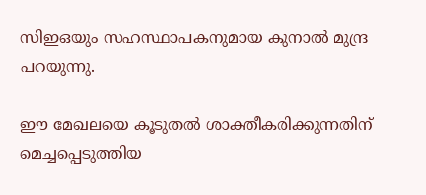സിഇഒയും സഹസ്ഥാപകനുമായ കുനാല്‍ മുന്ദ്ര പറയുന്നു.

ഈ മേഖലയെ കൂടുതല്‍ ശാക്തീകരിക്കുന്നതിന് മെച്ചപ്പെടുത്തിയ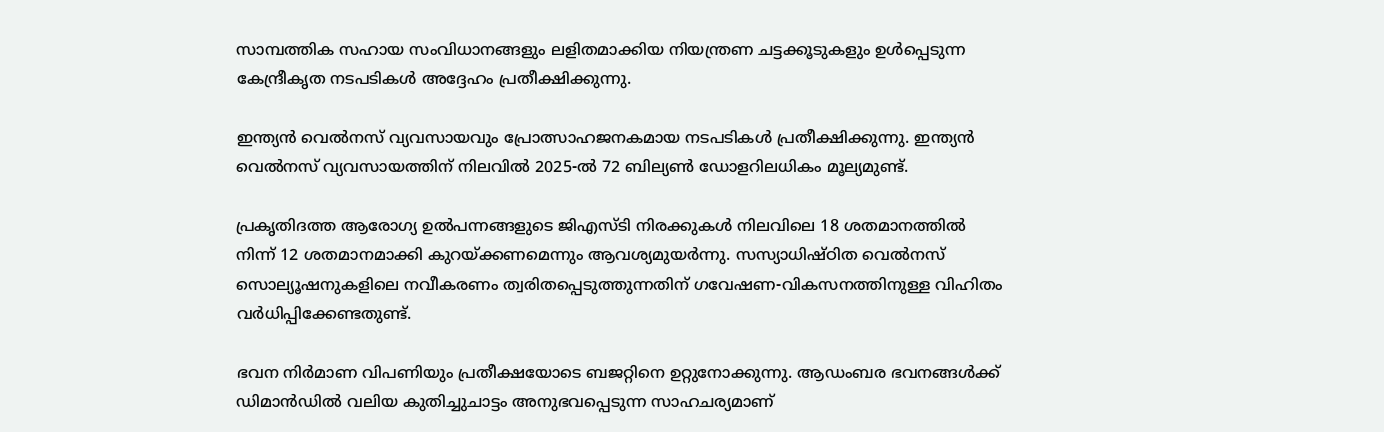സാമ്പത്തിക സഹായ സംവിധാനങ്ങളും ലളിതമാക്കിയ നിയന്ത്രണ ചട്ടക്കൂടുകളും ഉള്‍പ്പെടുന്ന കേന്ദ്രീകൃത നടപടികള്‍ അദ്ദേഹം പ്രതീക്ഷിക്കുന്നു.

ഇന്ത്യന്‍ വെല്‍നസ് വ്യവസായവും പ്രോത്സാഹജനകമായ നടപടികള്‍ പ്രതീക്ഷിക്കുന്നു. ഇന്ത്യന്‍ വെല്‍നസ് വ്യവസായത്തിന് നിലവില്‍ 2025-ല്‍ 72 ബില്യണ്‍ ഡോളറിലധികം മൂല്യമുണ്ട്.

പ്രകൃതിദത്ത ആരോഗ്യ ഉല്‍പന്നങ്ങളുടെ ജിഎസ്ടി നിരക്കുകള്‍ നിലവിലെ 18 ശതമാനത്തില്‍ നിന്ന് 12 ശതമാനമാക്കി കുറയ്ക്കണമെന്നും ആവശ്യമുയര്‍ന്നു. സസ്യാധിഷ്ഠിത വെല്‍നസ് സൊല്യൂഷനുകളിലെ നവീകരണം ത്വരിതപ്പെടുത്തുന്നതിന് ഗവേഷണ-വികസനത്തിനുള്ള വിഹിതം വര്‍ധിപ്പിക്കേണ്ടതുണ്ട്.

ഭവന നിര്‍മാണ വിപണിയും പ്രതീക്ഷയോടെ ബജറ്റിനെ ഉറ്റുനോക്കുന്നു. ആഡംബര ഭവനങ്ങള്‍ക്ക് ഡിമാന്‍ഡില്‍ വലിയ കുതിച്ചുചാട്ടം അനുഭവപ്പെടുന്ന സാഹചര്യമാണ്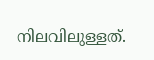നിലവിലുള്ളത്.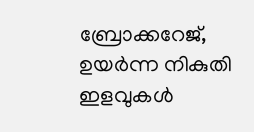ബ്രോക്കറേജ്, ഉയര്‍ന്ന നികുതി ഇളവുകള്‍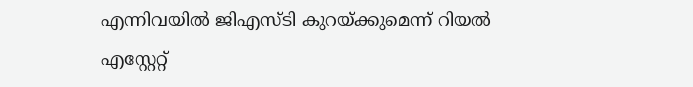എന്നിവയില്‍ ജിഎസ്ടി കുറയ്ക്കുമെന്ന് റിയല്‍ എസ്റ്റേറ്റ്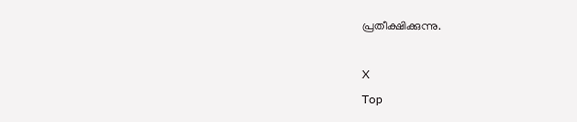പ്രതീക്ഷിക്കുന്നു.

X
Top